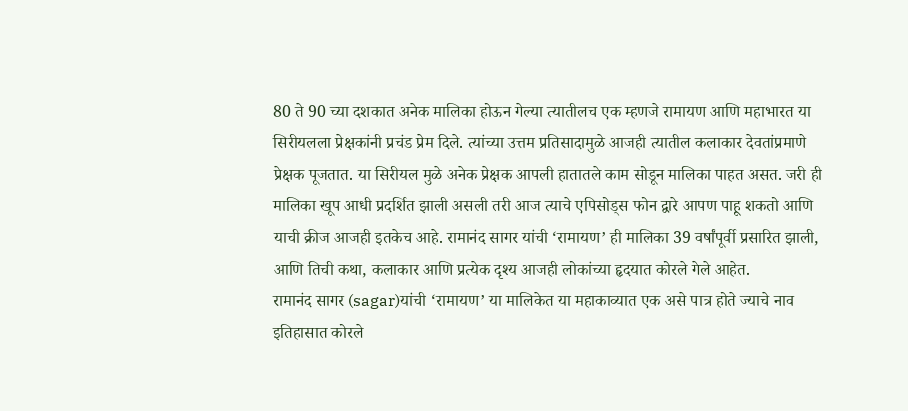80 ते 90 च्या दशकात अनेक मालिका होऊन गेल्या त्यातीलच एक म्हणजे रामायण आणि महाभारत या सिरीयलला प्रेक्षकांनी प्रचंड प्रेम दिले. त्यांच्या उत्तम प्रतिसादामुळे आजही त्यातील कलाकार देवतांप्रमाणे प्रेक्षक पूजतात. या सिरीयल मुळे अनेक प्रेक्षक आपली हातातले काम सोडून मालिका पाहत असत. जरी ही मालिका खूप आधी प्रदर्शित झाली असली तरी आज त्याचे एपिसोड्स फोन द्वारे आपण पाहू शकतो आणि याची क्रीज आजही इतकेच आहे. रामानंद सागर यांची ‘रामायण’ ही मालिका 39 वर्षांपूर्वी प्रसारित झाली, आणि तिची कथा, कलाकार आणि प्रत्येक दृश्य आजही लोकांच्या हृदयात कोरले गेले आहेत.
रामानंद सागर (sagar)यांची ‘रामायण’ या मालिकेत या महाकाव्यात एक असे पात्र होते ज्याचे नाव इतिहासात कोरले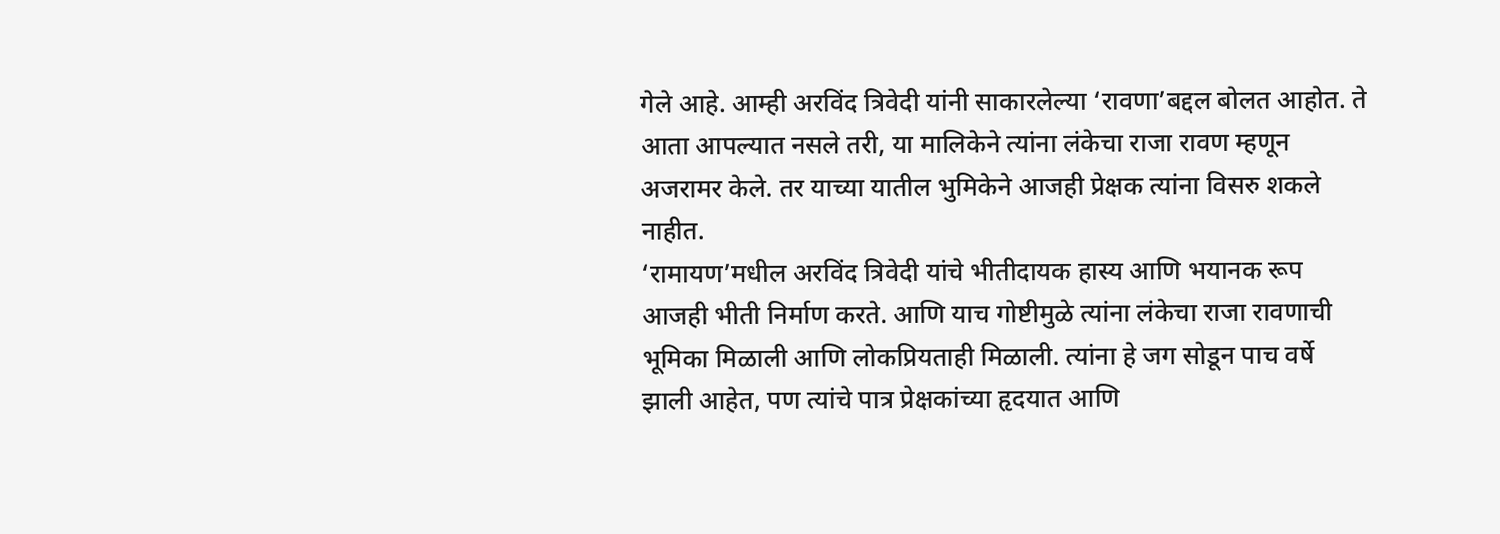गेले आहे. आम्ही अरविंद त्रिवेदी यांनी साकारलेल्या ‘रावणा’बद्दल बोलत आहोत. ते आता आपल्यात नसले तरी, या मालिकेने त्यांना लंकेचा राजा रावण म्हणून अजरामर केले. तर याच्या यातील भुमिकेने आजही प्रेक्षक त्यांना विसरु शकले नाहीत.
‘रामायण’मधील अरविंद त्रिवेदी यांचे भीतीदायक हास्य आणि भयानक रूप आजही भीती निर्माण करते. आणि याच गोष्टीमुळे त्यांना लंकेचा राजा रावणाची भूमिका मिळाली आणि लोकप्रियताही मिळाली. त्यांना हे जग सोडून पाच वर्षे झाली आहेत, पण त्यांचे पात्र प्रेक्षकांच्या हृदयात आणि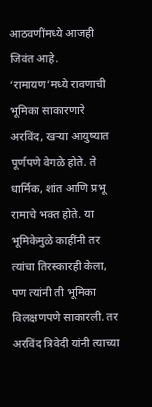आठवणींमध्ये आजही जिवंत आहे. ‘रामायण’मध्ये रावणाची भूमिका साकारणारे अरविंद, खऱ्या आयुष्यात पूर्णपणे वेगळे होते. ते धार्मिक, शांत आणि प्रभू रामाचे भक्त होते. या भूमिकेमुळे काहींनी तर त्यांचा तिरस्कारही केला, पण त्यांनी ती भूमिका विलक्षणपणे साकारली. तर अरविंद त्रिवेदी यांनी त्याच्या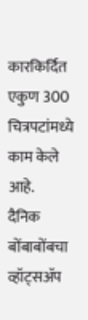कारकिर्दित एकुण 300 चित्रपटांमध्ये काम केले आहे.
दैनिक बोंबाबोंबचा व्हॉट्सॲप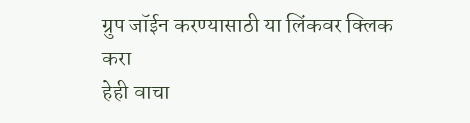ग्रुप जॉईन करण्यासाठी या लिंकवर क्लिक करा
हेही वाचा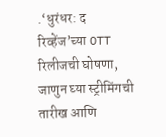.‘धुरंधर: द रिव्हेंज’च्या OTT रिलीजची घोषणा, जाणुन घ्या स्ट्रीमिंगची तारीख आणि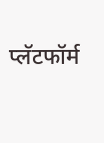प्लॅटफॉर्म